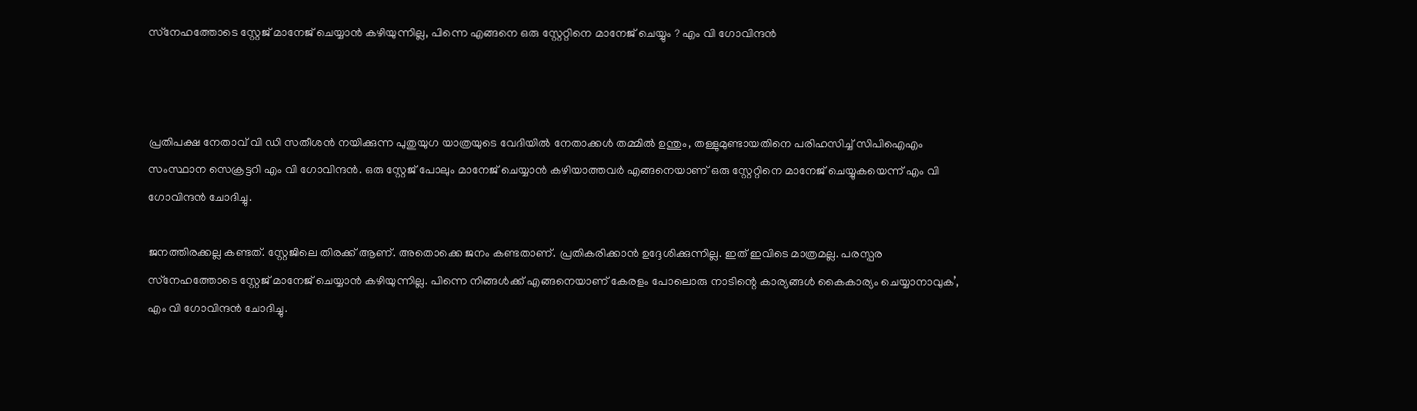സ്‌നേഹത്തോടെ സ്റ്റേജ് മാനേജ് ചെയ്യാന്‍ കഴിയുന്നില്ല, പിന്നെ എങ്ങനെ ഒരു സ്റ്റേറ്റിനെ മാനേജ് ചെയ്യും ? എം വി ഗോവിന്ദൻ



പ്രതിപക്ഷ നേതാവ് വി ഡി സതീശന്‍ നയിക്കുന്ന പുതുയുഗ യാത്രയുടെ വേദിയില്‍ നേതാക്കള്‍ തമ്മില്‍ ഉന്തും, തള്ളുമുണ്ടായതിനെ പരിഹസിച്ച് സിപിഐഎം സംസ്ഥാന സെക്രട്ടറി എം വി ഗോവിന്ദന്‍. ഒരു സ്റ്റേജ് പോലും മാനേജ് ചെയ്യാന്‍ കഴിയാത്തവര്‍ എങ്ങനെയാണ് ഒരു സ്റ്റേറ്റിനെ മാനേജ് ചെയ്യുകയെന്ന് എം വി ഗോവിന്ദന്‍ ചോദിച്ചു.

ജനത്തിരക്കല്ല കണ്ടത്. സ്റ്റേജിലെ തിരക്ക് ആണ്. അതൊക്കെ ജനം കണ്ടതാണ്. പ്രതികരിക്കാന്‍ ഉദ്ദേശിക്കുന്നില്ല. ഇത് ഇവിടെ മാത്രമല്ല. പരസ്പര സ്‌നേഹത്തോടെ സ്റ്റേജ് മാനേജ് ചെയ്യാന്‍ കഴിയുന്നില്ല. പിന്നെ നിങ്ങള്‍ക്ക് എങ്ങനെയാണ് കേരളം പോലൊരു നാടിന്റെ കാര്യങ്ങള്‍ കൈകാര്യം ചെയ്യാനാവുക’, എം വി ഗോവിന്ദന്‍ ചോദിച്ചു.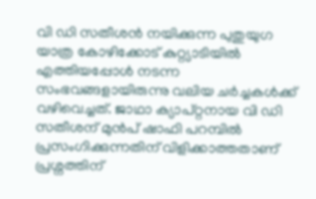വി ഡി സതീശന്‍ നയിക്കുന്ന പുതുയുഗ യാത്ര കോഴിക്കോട് കുറ്റ്യാടിയില്‍ എത്തിയപ്പോള്‍ നടന്ന സംഭവങ്ങളായിരുന്നു വലിയ ചര്‍ച്ചകള്‍ക്ക് വഴിവെച്ചത്. ജാഥാ ക്യാപ്റ്റനായ വി ഡി സതീശന് മുന്‍പ് ഷാഫി പറമ്പില്‍ പ്രസംഗിക്കുന്നതിന് വിളിക്കാത്തതാണ് പ്രശ്നത്തിന്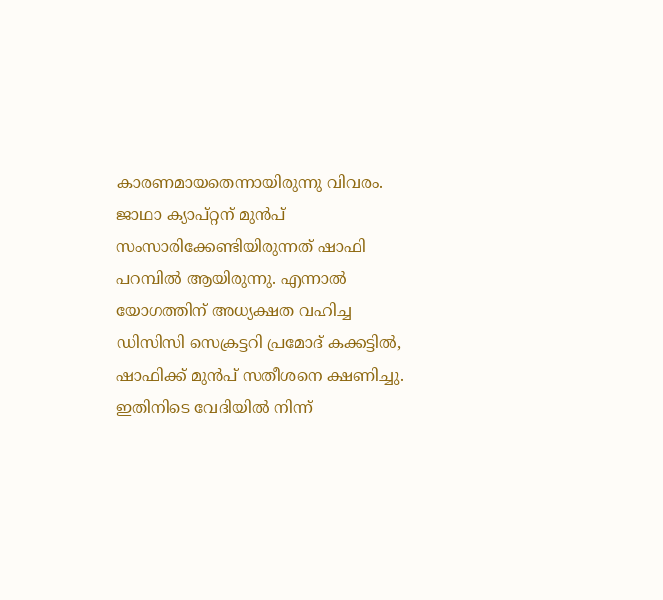കാരണമായതെന്നായിരുന്നു വിവരം. ജാഥാ ക്യാപ്റ്റന് മുന്‍പ് സംസാരിക്കേണ്ടിയിരുന്നത് ഷാഫി പറമ്പില്‍ ആയിരുന്നു. എന്നാല്‍ യോഗത്തിന് അധ്യക്ഷത വഹിച്ച ഡിസിസി സെക്രട്ടറി പ്രമോദ് കക്കട്ടില്‍, ഷാഫിക്ക് മുന്‍പ് സതീശനെ ക്ഷണിച്ചു. ഇതിനിടെ വേദിയില്‍ നിന്ന്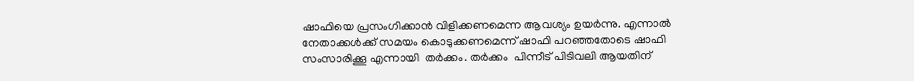ഷാഫിയെ പ്രസംഗിക്കാന്‍ വിളിക്കണമെന്ന ആവശ്യം ഉയര്‍ന്നു. എന്നാല്‍ നേതാക്കള്‍ക്ക് സമയം കൊടുക്കണമെന്ന് ഷാഫി പറഞ്ഞതോടെ ഷാഫി സംസാരിക്കൂ എന്നായി  തര്‍ക്കം. തര്‍ക്കം  പിന്നീട് പിടിവലി ആയതിന്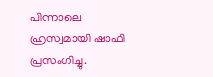പിന്നാലെ ഹ്രസ്വമായി ഷാഫി പ്രസംഗിച്ചു.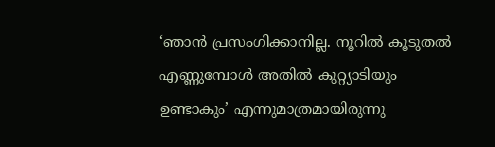‘ഞാന്‍ പ്രസംഗിക്കാനില്ല. നൂറില്‍ കൂടുതല്‍ എണ്ണുമ്പോള്‍ അതില്‍ കുറ്റ്യാടിയും ഉണ്ടാകും’ എന്നുമാത്രമായിരുന്നു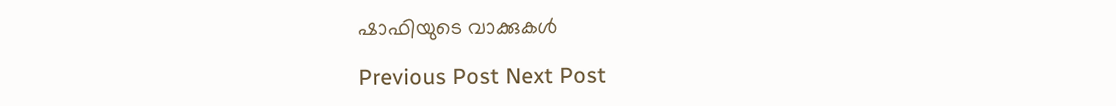ഷാഫിയുടെ വാക്കുകള്‍

Previous Post Next Post